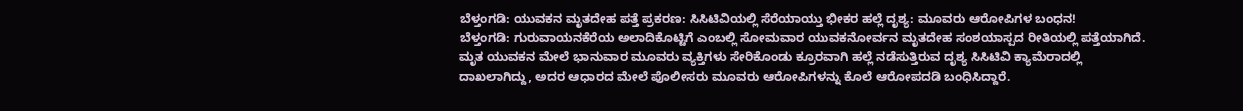ಬೆಳ್ತಂಗಡಿ: ಯುವಕನ ಮೃತದೇಹ ಪತ್ತೆ ಪ್ರಕರಣ: ಸಿಸಿಟಿವಿಯಲ್ಲಿ ಸೆರೆಯಾಯ್ತು ಭೀಕರ ಹಲ್ಲೆ ದೃಶ್ಯ: ಮೂವರು ಆರೋಪಿಗಳ ಬಂಧನ!
ಬೆಳ್ತಂಗಡಿ: ಗುರುವಾಯನಕೆರೆಯ ಅಲಾದಿಕೊಟ್ಟಿಗೆ ಎಂಬಲ್ಲಿ ಸೋಮವಾರ ಯುವಕನೋರ್ವನ ಮೃತದೇಹ ಸಂಶಯಾಸ್ಪದ ರೀತಿಯಲ್ಲಿ ಪತ್ತೆಯಾಗಿದೆ.
ಮೃತ ಯುವಕನ ಮೇಲೆ ಭಾನುವಾರ ಮೂವರು ವ್ಯಕ್ತಿಗಳು ಸೇರಿಕೊಂಡು ಕ್ರೂರವಾಗಿ ಹಲ್ಲೆ ನಡೆಸುತ್ತಿರುವ ದೃಶ್ಯ ಸಿಸಿಟಿವಿ ಕ್ಯಾಮೆರಾದಲ್ಲಿ ದಾಖಲಾಗಿದ್ದು, ಅದರ ಆಧಾರದ ಮೇಲೆ ಪೊಲೀಸರು ಮೂವರು ಆರೋಪಿಗಳನ್ನು ಕೊಲೆ ಆರೋಪದಡಿ ಬಂಧಿಸಿದ್ದಾರೆ.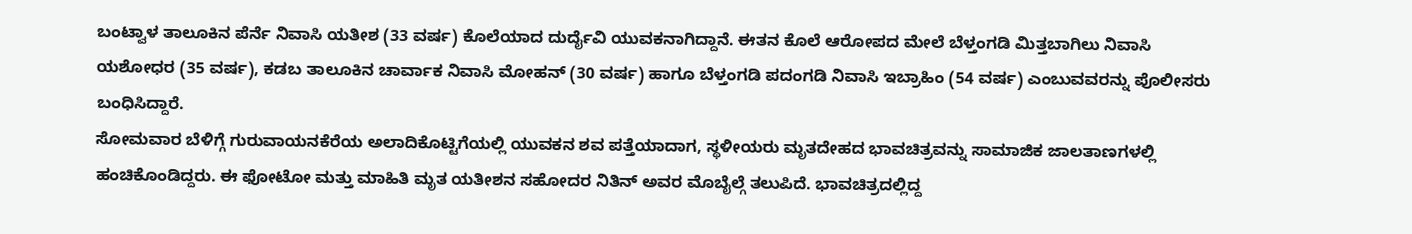ಬಂಟ್ವಾಳ ತಾಲೂಕಿನ ಪೆರ್ನೆ ನಿವಾಸಿ ಯತೀಶ (33 ವರ್ಷ) ಕೊಲೆಯಾದ ದುರ್ದೈವಿ ಯುವಕನಾಗಿದ್ದಾನೆ. ಈತನ ಕೊಲೆ ಆರೋಪದ ಮೇಲೆ ಬೆಳ್ತಂಗಡಿ ಮಿತ್ತಬಾಗಿಲು ನಿವಾಸಿ ಯಶೋಧರ (35 ವರ್ಷ), ಕಡಬ ತಾಲೂಕಿನ ಚಾರ್ವಾಕ ನಿವಾಸಿ ಮೋಹನ್ (30 ವರ್ಷ) ಹಾಗೂ ಬೆಳ್ತಂಗಡಿ ಪದಂಗಡಿ ನಿವಾಸಿ ಇಬ್ರಾಹಿಂ (54 ವರ್ಷ) ಎಂಬುವವರನ್ನು ಪೊಲೀಸರು ಬಂಧಿಸಿದ್ದಾರೆ.
ಸೋಮವಾರ ಬೆಳಿಗ್ಗೆ ಗುರುವಾಯನಕೆರೆಯ ಅಲಾದಿಕೊಟ್ಟಿಗೆಯಲ್ಲಿ ಯುವಕನ ಶವ ಪತ್ತೆಯಾದಾಗ, ಸ್ಥಳೀಯರು ಮೃತದೇಹದ ಭಾವಚಿತ್ರವನ್ನು ಸಾಮಾಜಿಕ ಜಾಲತಾಣಗಳಲ್ಲಿ ಹಂಚಿಕೊಂಡಿದ್ದರು. ಈ ಫೋಟೋ ಮತ್ತು ಮಾಹಿತಿ ಮೃತ ಯತೀಶನ ಸಹೋದರ ನಿತಿನ್ ಅವರ ಮೊಬೈಲ್ಗೆ ತಲುಪಿದೆ. ಭಾವಚಿತ್ರದಲ್ಲಿದ್ದ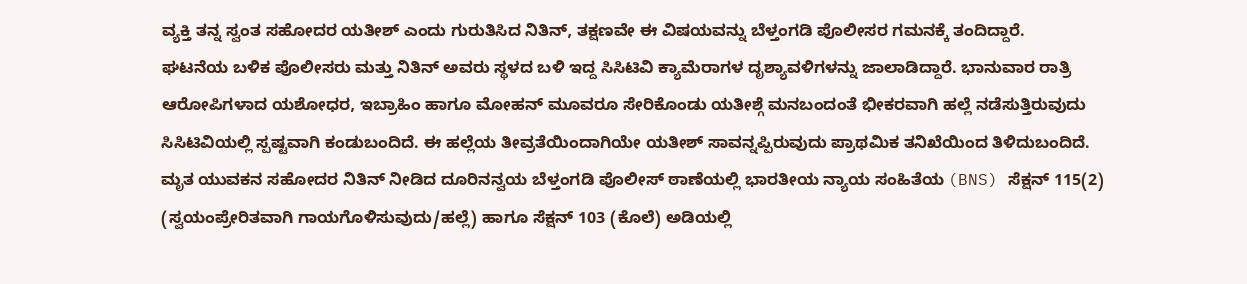ವ್ಯಕ್ತಿ ತನ್ನ ಸ್ವಂತ ಸಹೋದರ ಯತೀಶ್ ಎಂದು ಗುರುತಿಸಿದ ನಿತಿನ್, ತಕ್ಷಣವೇ ಈ ವಿಷಯವನ್ನು ಬೆಳ್ತಂಗಡಿ ಪೊಲೀಸರ ಗಮನಕ್ಕೆ ತಂದಿದ್ದಾರೆ.
ಘಟನೆಯ ಬಳಿಕ ಪೊಲೀಸರು ಮತ್ತು ನಿತಿನ್ ಅವರು ಸ್ಥಳದ ಬಳಿ ಇದ್ದ ಸಿಸಿಟಿವಿ ಕ್ಯಾಮೆರಾಗಳ ದೃಶ್ಯಾವಳಿಗಳನ್ನು ಜಾಲಾಡಿದ್ದಾರೆ. ಭಾನುವಾರ ರಾತ್ರಿ ಆರೋಪಿಗಳಾದ ಯಶೋಧರ, ಇಬ್ರಾಹಿಂ ಹಾಗೂ ಮೋಹನ್ ಮೂವರೂ ಸೇರಿಕೊಂಡು ಯತೀಶ್ಗೆ ಮನಬಂದಂತೆ ಭೀಕರವಾಗಿ ಹಲ್ಲೆ ನಡೆಸುತ್ತಿರುವುದು ಸಿಸಿಟಿವಿಯಲ್ಲಿ ಸ್ಪಷ್ಟವಾಗಿ ಕಂಡುಬಂದಿದೆ. ಈ ಹಲ್ಲೆಯ ತೀವ್ರತೆಯಿಂದಾಗಿಯೇ ಯತೀಶ್ ಸಾವನ್ನಪ್ಪಿರುವುದು ಪ್ರಾಥಮಿಕ ತನಿಖೆಯಿಂದ ತಿಳಿದುಬಂದಿದೆ.
ಮೃತ ಯುವಕನ ಸಹೋದರ ನಿತಿನ್ ನೀಡಿದ ದೂರಿನನ್ವಯ ಬೆಳ್ತಂಗಡಿ ಪೊಲೀಸ್ ಠಾಣೆಯಲ್ಲಿ ಭಾರತೀಯ ನ್ಯಾಯ ಸಂಹಿತೆಯ (BNS) ಸೆಕ್ಷನ್ 115(2) (ಸ್ವಯಂಪ್ರೇರಿತವಾಗಿ ಗಾಯಗೊಳಿಸುವುದು/ಹಲ್ಲೆ) ಹಾಗೂ ಸೆಕ್ಷನ್ 103 (ಕೊಲೆ) ಅಡಿಯಲ್ಲಿ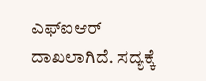ಎಫ್ಐಆರ್ ದಾಖಲಾಗಿದೆ. ಸದ್ಯಕ್ಕೆ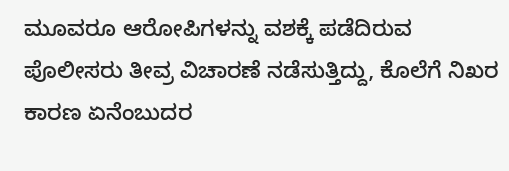ಮೂವರೂ ಆರೋಪಿಗಳನ್ನು ವಶಕ್ಕೆ ಪಡೆದಿರುವ ಪೊಲೀಸರು ತೀವ್ರ ವಿಚಾರಣೆ ನಡೆಸುತ್ತಿದ್ದು, ಕೊಲೆಗೆ ನಿಖರ ಕಾರಣ ಏನೆಂಬುದರ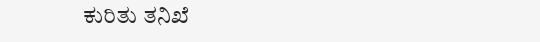ಕುರಿತು ತನಿಖೆ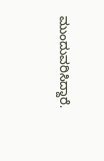ಮುಂದುವರಿಸಿದ್ದಾರೆ.